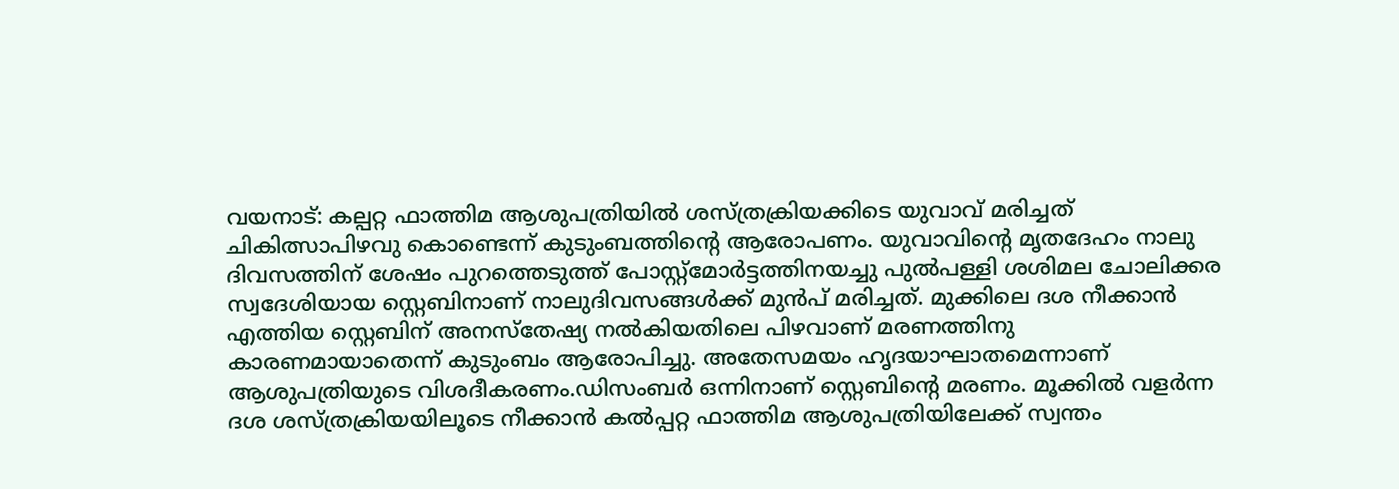വയനാട്: കല്പറ്റ ഫാത്തിമ ആശുപത്രിയിൽ ശസ്ത്രക്രിയക്കിടെ യുവാവ് മരിച്ചത് ചികിത്സാപിഴവു കൊണ്ടെന്ന് കുടുംബത്തിന്റെ ആരോപണം. യുവാവിന്റെ മൃതദേഹം നാലു ദിവസത്തിന് ശേഷം പുറത്തെടുത്ത് പോസ്റ്റ്മോർട്ടത്തിനയച്ചു പുൽപള്ളി ശശിമല ചോലിക്കര സ്വദേശിയായ സ്റ്റെബിനാണ് നാലുദിവസങ്ങൾക്ക് മുൻപ് മരിച്ചത്. മുക്കിലെ ദശ നീക്കാൻ എത്തിയ സ്റ്റെബിന് അനസ്തേഷ്യ നൽകിയതിലെ പിഴവാണ് മരണത്തിനു കാരണമായാതെന്ന് കുടുംബം ആരോപിച്ചു. അതേസമയം ഹൃദയാഘാതമെന്നാണ് ആശുപത്രിയുടെ വിശദീകരണം.ഡിസംബർ ഒന്നിനാണ് സ്റ്റെബിന്റെ മരണം. മൂക്കിൽ വളർന്ന ദശ ശസ്ത്രക്രിയയിലൂടെ നീക്കാൻ കൽപ്പറ്റ ഫാത്തിമ ആശുപത്രിയിലേക്ക് സ്വന്തം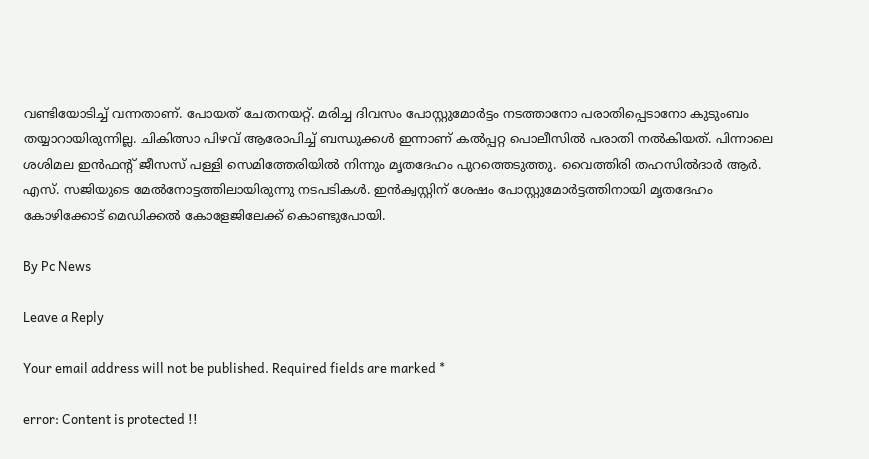വണ്ടിയോടിച്ച് വന്നതാണ്. പോയത് ചേതനയറ്റ്. മരിച്ച ദിവസം പോസ്റ്റുമോർട്ടം നടത്താനോ പരാതിപ്പെടാനോ കുടുംബം തയ്യാറായിരുന്നില്ല. ചികിത്സാ പിഴവ് ആരോപിച്ച് ബന്ധുക്കൾ ഇന്നാണ് കൽപ്പറ്റ പൊലീസിൽ പരാതി നൽകിയത്. പിന്നാലെ ശശിമല ഇന്‍ഫന്റ് ജീസസ് പള്ളി സെമിത്തേരിയില്‍ നിന്നും മൃതദേഹം പുറത്തെടുത്തു. വൈത്തിരി തഹസില്‍ദാര്‍ ആര്‍. എസ്. സജിയുടെ മേല്‍നോട്ടത്തിലായിരുന്നു നടപടികള്‍. ഇന്‍ക്വസ്റ്റിന് ശേഷം പോസ്റ്റുമോര്‍ട്ടത്തിനായി മൃതദേഹം കോഴിക്കോട് മെഡിക്കല്‍ കോളേജിലേക്ക് കൊണ്ടുപോയി.

By Pc News

Leave a Reply

Your email address will not be published. Required fields are marked *

error: Content is protected !!